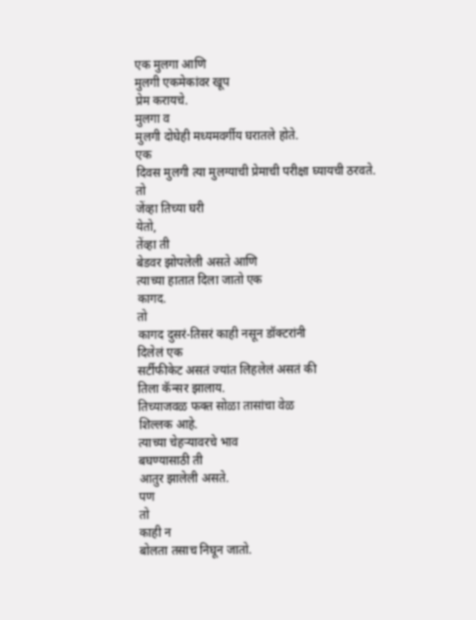एक मुलगा आणि
मुलगी एकमेकांवर खूप
प्रेम करायचे.
मुलगा व
मुलगी दोघेही मध्यमवर्गीय घरातले होते.
एक
दिवस मुलगी त्या मुलग्याची प्रेमाची परीक्षा घ्यायची ठरवते.
तो
जेंव्हा तिच्या घरी
येतो,
तेंव्हा ती
बेडवर झोपलेली असते आणि
त्याच्या हातात दिला जातो एक
कागद.
तो
कागद दुसरं-तिसरं काही नसून डॉक्टरांनी
दिलेलं एक
सर्टीफीकेट असतं ज्यांत लिहलेलं असतं की
तिला कॅन्सर झालाय.
तिच्याजवळ फक्त सोळा तासांचा वेळ
शिल्लक आहे.
त्याच्या चेहऱ्यावरचे भाव
बघण्यासाठी ती
आतुर झालेली असते.
पण
तो
काही न
बोलता तसाच निघून जातो.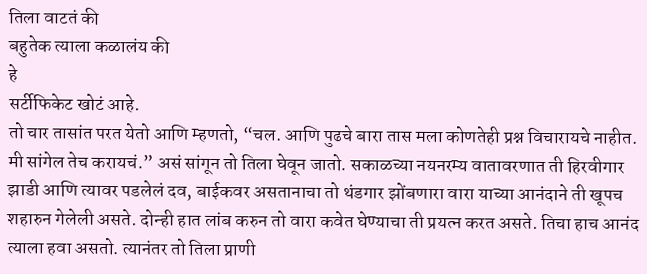तिला वाटतं की
बहुतेक त्याला कळालंय की
हे
सर्टीफिकेट खोटं आहे.
तो चार तासांत परत येतो आणि म्हणतो, “चल. आणि पुढचे बारा तास मला कोणतेही प्रश्न विचारायचे नाहीत. मी सांगेल तेच करायचं.” असं सांगून तो तिला घेवून जातो. सकाळच्या नयनरम्य वातावरणात ती हिरवीगार झाडी आणि त्यावर पडलेलं दव, बाईकवर असतानाचा तो थंडगार झोंबणारा वारा याच्या आनंदाने ती खूपच शहारुन गेलेली असते. दोन्ही हात लांब करुन तो वारा कवेत घेण्याचा ती प्रयत्न करत असते. तिचा हाच आनंद त्याला हवा असतो. त्यानंतर तो तिला प्राणी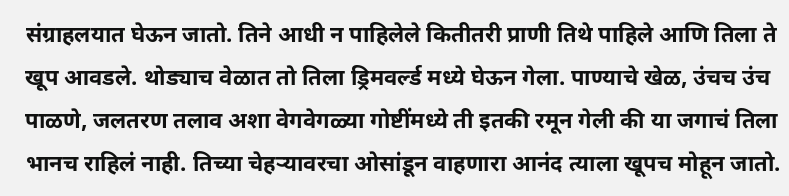संग्राहलयात घेऊन जातो. तिने आधी न पाहिलेले कितीतरी प्राणी तिथे पाहिले आणि तिला ते खूप आवडले. थोड्याच वेळात तो तिला ड्रिमवर्ल्ड मध्ये घेऊन गेला. पाण्याचे खेळ, उंचच उंच पाळणे, जलतरण तलाव अशा वेगवेगळ्या गोष्टींमध्ये ती इतकी रमून गेली की या जगाचं तिला भानच राहिलं नाही. तिच्या चेहऱ्यावरचा ओसांडून वाहणारा आनंद त्याला खूपच मोहून जातो.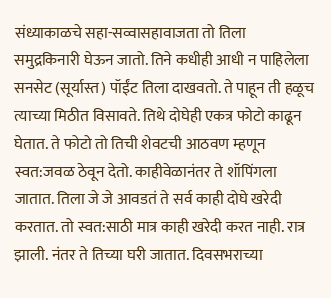संध्याकाळचे सहा-सव्वासहावाजता तो तिला समुद्रकिनारी घेऊन जातो. तिने कधीही आधी न पाहिलेला सनसेट (सूर्यास्त) पॉईंट तिला दाखवतो. ते पाहून ती हळूच त्याच्या मिठीत विसावते. तिथे दोघेही एकत्र फोटो काढून घेतात. ते फोटो तो तिची शेवटची आठवण म्हणून स्वत:जवळ ठेवून देतो. काहीवेळानंतर ते शॉपिंगला जातात. तिला जे जे आवडतं ते सर्व काही दोघे खरेदी करतात. तो स्वत:साठी मात्र काही खरेदी करत नाही. रात्र झाली. नंतर ते तिच्या घरी जातात. दिवसभराच्या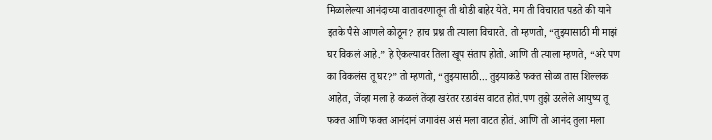मिळालेल्या आनंदाच्या वातावरणातून ती थोडी बाहेर येते. मग ती विचारात पडते की याने इतके पैसे आणले कोठून? हाच प्रश्न ती त्याला विचारते. तो म्हणतो, “तुझ्यासाठी मी माझं घर विकलं आहे.” हे ऐकल्यावर तिला खूप संताप होतो. आणि ती त्याला म्हणते, “अरे पण का विकलंस तू घर?” तो म्हणतो, “तुझ्यासाठी… तुझ्याकडे फक्त सोळा तास शिल्लक आहेत, जेंव्हा मला हे कळलं तेंव्हा खरंतर रडावंस वाटत होतं.पण तुझे उरलेले आयुष्य तू फक्त आणि फक्त आनंदानं जगावंस असं मला वाटत होतं. आणि तो आनंद तुला मला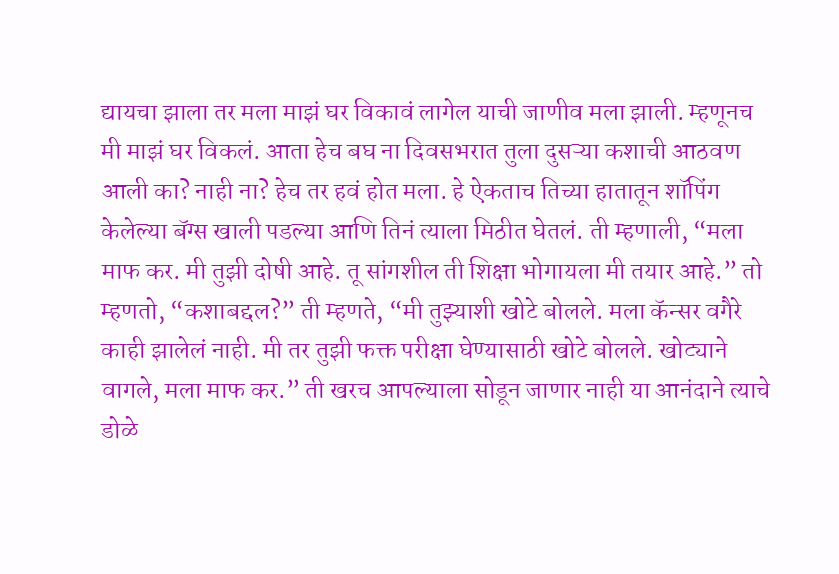द्यायचा झाला तर मला माझं घर विकावं लागेल याची जाणीव मला झाली. म्हणूनच मी माझं घर विकलं. आता हेच बघ ना दिवसभरात तुला दुसऱ्या कशाची आठवण आली का? नाही ना? हेच तर हवं होत मला. हे ऐकताच तिच्या हातातून शॉपिंग केलेल्या बॅग्स खाली पडल्या आणि तिनं त्याला मिठीत घेतलं. ती म्हणाली, “मला माफ कर. मी तुझी दोषी आहे. तू सांगशील ती शिक्षा भोगायला मी तयार आहे.” तो म्हणतो, “कशाबद्दल?” ती म्हणते, “मी तुझ्याशी खोटे बोलले. मला कॅन्सर वगैरे काही झालेलं नाही. मी तर तुझी फक्त परीक्षा घेण्यासाठी खोटे बोलले. खोट्याने वागले, मला माफ कर.” ती खरच आपल्याला सोडून जाणार नाही या आनंदाने त्याचे डोळे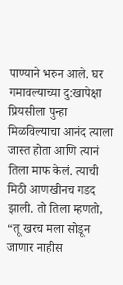पाण्याने भरुन आले. घर गमावल्याच्या दु:खापेक्षा प्रियसीला पुन्हा मिळविल्याचा आनंद त्याला जास्त होता आणि त्यानं तिला माफ केलं. त्याची मिठी आणखीनच गडद झाली. तो तिला म्हणतो, “तू खरच मला सोडून जाणार नाहीस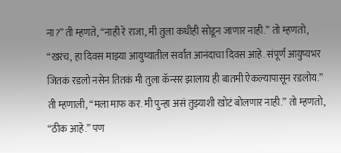ना?” ती म्हणते, “नाही रे राजा, मी तुला कधीही सोडून जाणार नाही.” तो म्हणतो, “खरंच, हा दिवस माझ्या आयुष्यातील सर्वात आनंदाचा दिवस आहे. संपूर्ण आयुष्यभर जितकं रडलो नसेन तितकं मी तुला कॅन्सर झालाय ही बातमी ऐकल्यापासून रडलोय.” ती म्हणाली, “मला माफ कर. मी पुन्हा असं तुझ्याशी खोटं बोलणार नाही.” तो म्हणतो, “ठीक आहे.” पण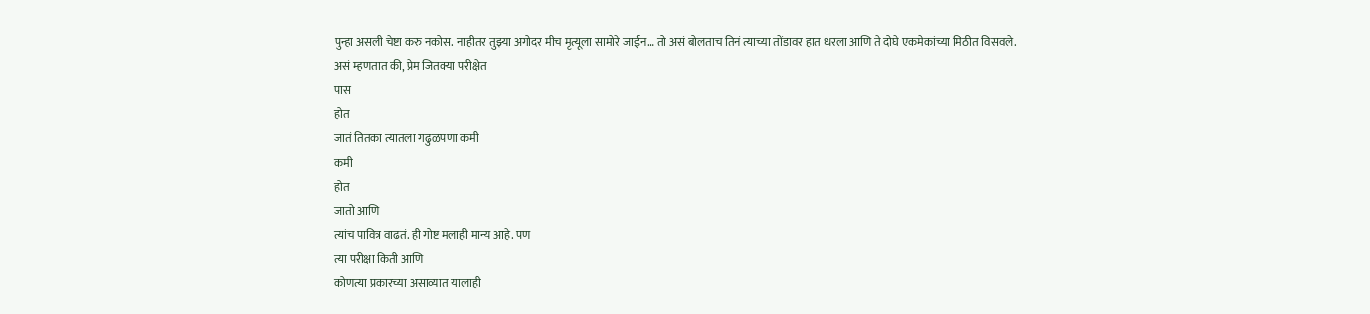पुन्हा असली चेष्टा करु नकोस. नाहीतर तुझ्या अगोदर मीच मृत्यूला सामोरे जाईन… तो असं बोलताच तिनं त्याच्या तोंडावर हात धरला आणि ते दोघे एकमेकांच्या मिठीत विसवले.
असं म्हणतात की, प्रेम जितक्या परीक्षेत
पास
होत
जातं तितका त्यातला गढुळपणा कमी
कमी
होत
जातो आणि
त्यांच पावित्र वाढतं. ही गोष्ट मलाही मान्य आहे. पण
त्या परीक्षा किती आणि
कोणत्या प्रकारच्या असाव्यात यालाही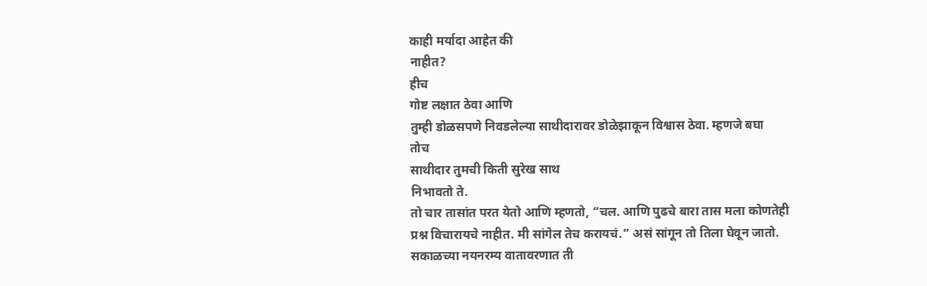काही मर्यादा आहेत की
नाहीत?
हीच
गोष्ट लक्षात ठेवा आणि
तुम्ही डोळसपणे निवडलेल्या साथीदारावर डोळेझाकून विश्वास ठेवा. म्हणजे बघा
तोच
साथीदार तुमची किती सुरेख साथ
निभावतो ते.
तो चार तासांत परत येतो आणि म्हणतो, “चल. आणि पुढचे बारा तास मला कोणतेही प्रश्न विचारायचे नाहीत. मी सांगेल तेच करायचं.” असं सांगून तो तिला घेवून जातो. सकाळच्या नयनरम्य वातावरणात ती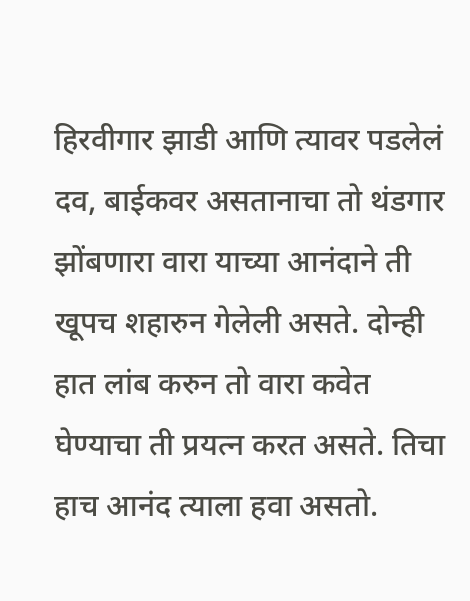हिरवीगार झाडी आणि त्यावर पडलेलं दव, बाईकवर असतानाचा तो थंडगार झोंबणारा वारा याच्या आनंदाने ती खूपच शहारुन गेलेली असते. दोन्ही हात लांब करुन तो वारा कवेत घेण्याचा ती प्रयत्न करत असते. तिचा हाच आनंद त्याला हवा असतो.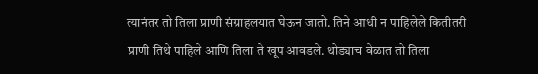त्यानंतर तो तिला प्राणी संग्राहलयात घेऊन जातो. तिने आधी न पाहिलेले कितीतरी प्राणी तिथे पाहिले आणि तिला ते खूप आवडले. थोड्याच वेळात तो तिला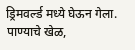ड्रिमवर्ल्ड मध्ये घेऊन गेला. पाण्याचे खेळ,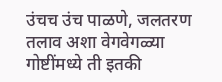उंचच उंच पाळणे, जलतरण तलाव अशा वेगवेगळ्या गोष्टींमध्ये ती इतकी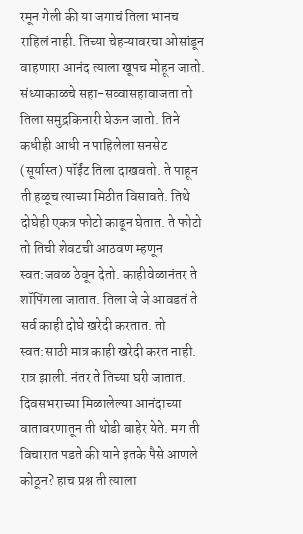रमून गेली की या जगाचं तिला भानच राहिलं नाही. तिच्या चेहऱ्यावरचा ओसांडून वाहणारा आनंद त्याला खूपच मोहून जातो. संध्याकाळचे सहा-सव्वासहावाजता तो तिला समुद्रकिनारी घेऊन जातो. तिने कधीही आधी न पाहिलेला सनसेट (सूर्यास्त) पॉईंट तिला दाखवतो. ते पाहून ती हळूच त्याच्या मिठीत विसावते. तिथे दोघेही एकत्र फोटो काढून घेतात. ते फोटो तो तिची शेवटची आठवण म्हणून स्वत:जवळ ठेवून देतो. काहीवेळानंतर ते शॉपिंगला जातात. तिला जे जे आवडतं ते सर्व काही दोघे खरेदी करतात. तो स्वत:साठी मात्र काही खरेदी करत नाही. रात्र झाली. नंतर ते तिच्या घरी जातात. दिवसभराच्या मिळालेल्या आनंदाच्या वातावरणातून ती थोडी बाहेर येते. मग ती विचारात पडते की याने इतके पैसे आणले कोठून? हाच प्रश्न ती त्याला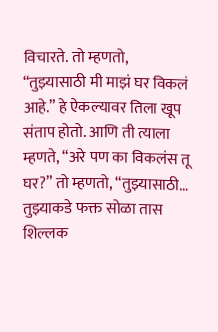विचारते. तो म्हणतो, “तुझ्यासाठी मी माझं घर विकलं आहे.” हे ऐकल्यावर तिला खूप संताप होतो. आणि ती त्याला म्हणते, “अरे पण का विकलंस तू घर?” तो म्हणतो, “तुझ्यासाठी… तुझ्याकडे फक्त सोळा तास शिल्लक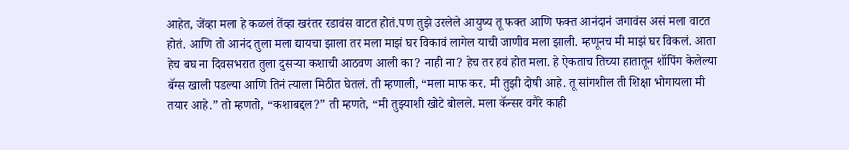आहेत, जेंव्हा मला हे कळलं तेंव्हा खरंतर रडावंस वाटत होतं.पण तुझे उरलेले आयुष्य तू फक्त आणि फक्त आनंदानं जगावंस असं मला वाटत होतं. आणि तो आनंद तुला मला द्यायचा झाला तर मला माझं घर विकावं लागेल याची जाणीव मला झाली. म्हणूनच मी माझं घर विकलं. आता हेच बघ ना दिवसभरात तुला दुसऱ्या कशाची आठवण आली का? नाही ना? हेच तर हवं होत मला. हे ऐकताच तिच्या हातातून शॉपिंग केलेल्या बॅग्स खाली पडल्या आणि तिनं त्याला मिठीत घेतलं. ती म्हणाली, “मला माफ कर. मी तुझी दोषी आहे. तू सांगशील ती शिक्षा भोगायला मी तयार आहे.” तो म्हणतो, “कशाबद्दल?” ती म्हणते, “मी तुझ्याशी खोटे बोलले. मला कॅन्सर वगैरे काही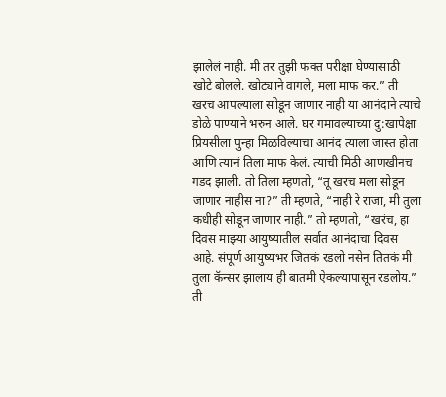झालेलं नाही. मी तर तुझी फक्त परीक्षा घेण्यासाठी खोटे बोलले. खोट्याने वागले, मला माफ कर.” ती खरच आपल्याला सोडून जाणार नाही या आनंदाने त्याचे डोळे पाण्याने भरुन आले. घर गमावल्याच्या दु:खापेक्षा प्रियसीला पुन्हा मिळविल्याचा आनंद त्याला जास्त होता आणि त्यानं तिला माफ केलं. त्याची मिठी आणखीनच गडद झाली. तो तिला म्हणतो, “तू खरच मला सोडून जाणार नाहीस ना?” ती म्हणते, “नाही रे राजा, मी तुला कधीही सोडून जाणार नाही.” तो म्हणतो, “खरंच, हा दिवस माझ्या आयुष्यातील सर्वात आनंदाचा दिवस आहे. संपूर्ण आयुष्यभर जितकं रडलो नसेन तितकं मी तुला कॅन्सर झालाय ही बातमी ऐकल्यापासून रडलोय.” ती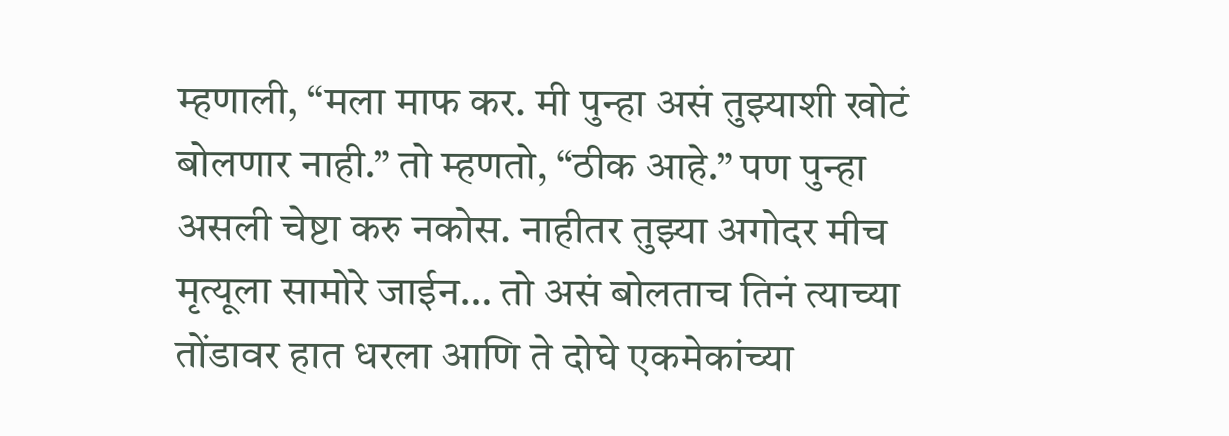म्हणाली, “मला माफ कर. मी पुन्हा असं तुझ्याशी खोटं बोलणार नाही.” तो म्हणतो, “ठीक आहे.” पण पुन्हा असली चेष्टा करु नकोस. नाहीतर तुझ्या अगोदर मीच मृत्यूला सामोरे जाईन… तो असं बोलताच तिनं त्याच्या तोंडावर हात धरला आणि ते दोघे एकमेकांच्या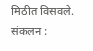मिठीत विसवले.
संकलन :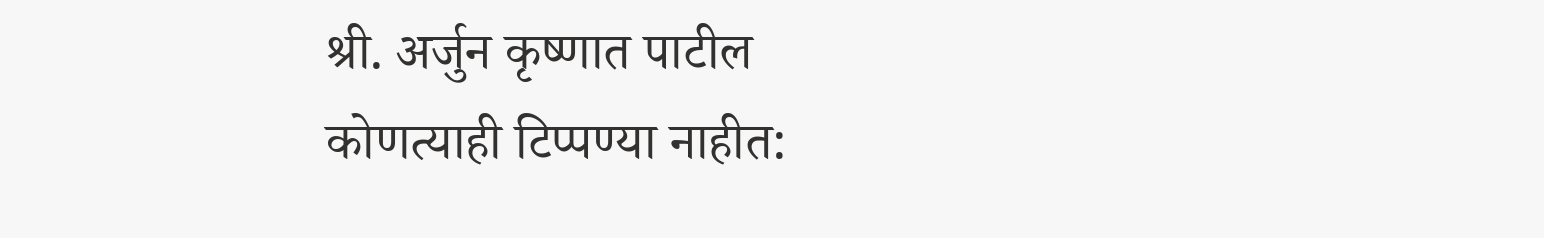श्री. अर्जुन कृष्णात पाटील
कोणत्याही टिप्पण्या नाहीत: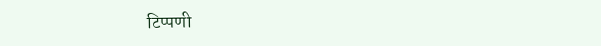टिप्पणी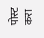पोस्ट करा